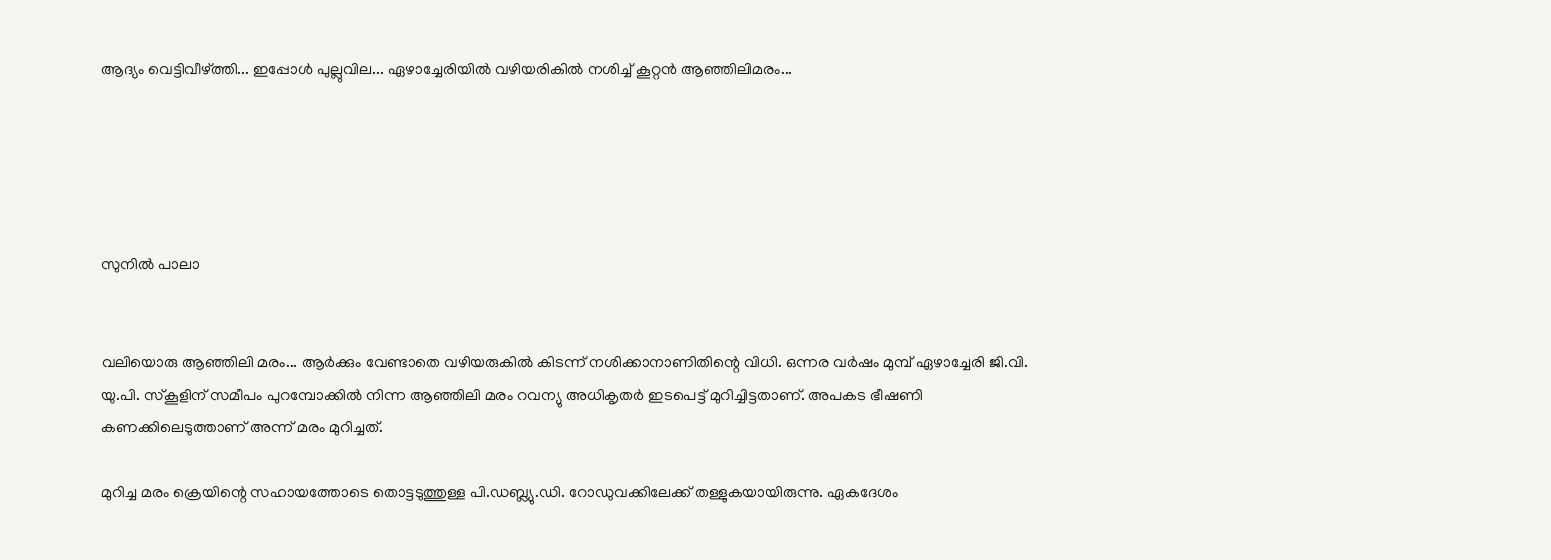ആദ്യം വെട്ടിവീഴ്ത്തി... ഇപ്പോള്‍ പുല്ലുവില... ഏഴാച്ചേരിയില്‍ വഴിയരികില്‍ നശിച്ച് കൂറ്റന്‍ ആഞ്ഞിലിമരം...





സുനില്‍ പാലാ


വലിയൊരു ആഞ്ഞിലി മരം... ആര്‍ക്കും വേണ്ടാതെ വഴിയരുകില്‍ കിടന്ന് നശിക്കാനാണിതിന്റെ വിധി. ഒന്നര വര്‍ഷം മുമ്പ് ഏഴാച്ചേരി ജി.വി. യു.പി. സ്‌കൂളിന് സമീപം പുറമ്പോക്കില്‍ നിന്ന ആഞ്ഞിലി മരം റവന്യു അധികൃതര്‍ ഇടപെട്ട് മുറിച്ചിട്ടതാണ്. അപകട ഭീഷണി കണക്കിലെടുത്താണ് അന്ന് മരം മുറിച്ചത്.

മുറിച്ച മരം ക്രെയിന്റെ സഹായത്തോടെ തൊട്ടടുത്തുള്ള പി.ഡബ്ല്യു.ഡി. റോഡുവക്കിലേക്ക് തള്ളുകയായിരുന്നു. ഏകദേശം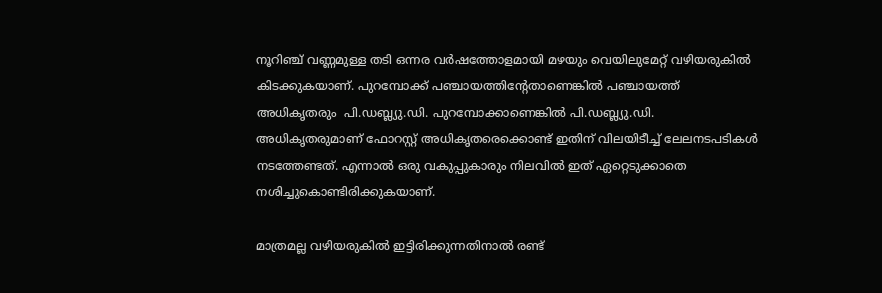നൂറിഞ്ച് വണ്ണമുള്ള തടി ഒന്നര വര്‍ഷത്തോളമായി മഴയും വെയിലുമേറ്റ് വഴിയരുകില്‍ കിടക്കുകയാണ്. പുറമ്പോക്ക് പഞ്ചായത്തിന്റേതാണെങ്കില്‍ പഞ്ചായത്ത് അധികൃതരും  പി.ഡബ്ല്യു.ഡി. പുറമ്പോക്കാണെങ്കില്‍ പി.ഡബ്ല്യു.ഡി. അധികൃതരുമാണ് ഫോറസ്റ്റ് അധികൃതരെക്കൊണ്ട് ഇതിന് വിലയിടീച്ച് ലേലനടപടികള്‍ നടത്തേണ്ടത്. എന്നാല്‍ ഒരു വകുപ്പുകാരും നിലവില്‍ ഇത് ഏറ്റെടുക്കാതെ നശിച്ചുകൊണ്ടിരിക്കുകയാണ്.

മാത്രമല്ല വഴിയരുകില്‍ ഇട്ടിരിക്കുന്നതിനാല്‍ രണ്ട്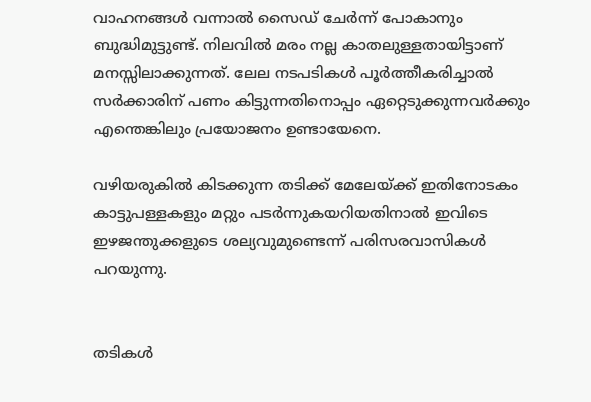വാഹനങ്ങള്‍ വന്നാല്‍ സൈഡ് ചേര്‍ന്ന് പോകാനും ബുദ്ധിമുട്ടുണ്ട്. നിലവില്‍ മരം നല്ല കാതലുള്ളതായിട്ടാണ് മനസ്സിലാക്കുന്നത്. ലേല നടപടികള്‍ പൂര്‍ത്തീകരിച്ചാല്‍ സര്‍ക്കാരിന് പണം കിട്ടുന്നതിനൊപ്പം ഏറ്റെടുക്കുന്നവര്‍ക്കും എന്തെങ്കിലും പ്രയോജനം ഉണ്ടായേനെ.

വഴിയരുകില്‍ കിടക്കുന്ന തടിക്ക് മേലേയ്ക്ക് ഇതിനോടകം കാട്ടുപള്ളകളും മറ്റും പടര്‍ന്നുകയറിയതിനാല്‍ ഇവിടെ ഇഴജന്തുക്കളുടെ ശല്യവുമുണ്ടെന്ന് പരിസരവാസികള്‍ പറയുന്നു.


തടികള്‍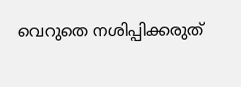വെറുതെ നശിപ്പിക്കരുത്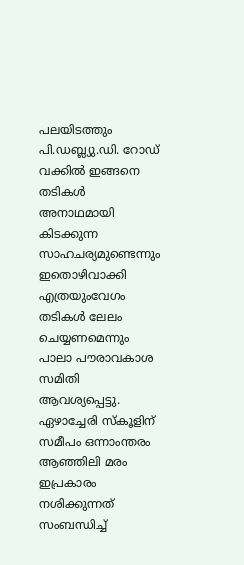പലയിടത്തും പി.ഡബ്ല്യു.ഡി. റോഡ് വക്കില്‍ ഇങ്ങനെ തടികള്‍ അനാഥമായി കിടക്കുന്ന സാഹചര്യമുണ്ടെന്നും ഇതൊഴിവാക്കി എത്രയുംവേഗം തടികള്‍ ലേലം ചെയ്യണമെന്നും പാലാ പൗരാവകാശ സമിതി ആവശ്യപ്പെട്ടു. ഏഴാച്ചേരി സ്‌കൂളിന് സമീപം ഒന്നാംന്തരം ആഞ്ഞിലി മരം ഇപ്രകാരം നശിക്കുന്നത് സംബന്ധിച്ച്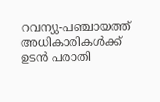റവന്യു-പഞ്ചായത്ത് അധികാരികള്‍ക്ക് ഉടന്‍ പരാതി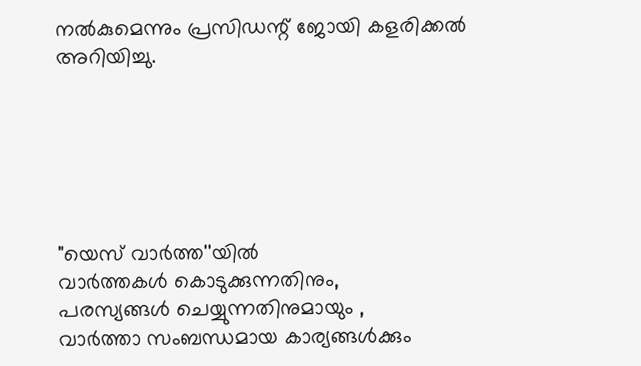നല്‍കുമെന്നും പ്രസിഡന്റ് ജോയി കളരിക്കല്‍ അറിയിച്ചു.






"യെസ് വാർത്ത''യിൽ
വാർത്തകൾ കൊടുക്കുന്നതിനും,
പരസ്യങ്ങൾ ചെയ്യുന്നതിനുമായും ,
വാർത്താ സംബന്ധമായ കാര്യങ്ങൾക്കും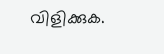വിളിക്കുക.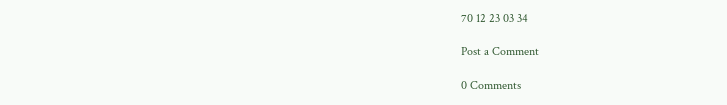70 12 23 03 34

Post a Comment

0 Comments